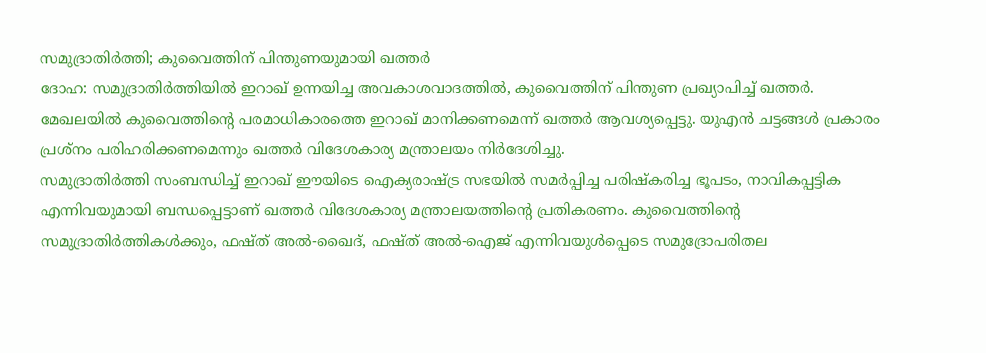സമുദ്രാതിർത്തി; കുവൈത്തിന് പിന്തുണയുമായി ഖത്തർ
ദോഹ: സമുദ്രാതിർത്തിയിൽ ഇറാഖ് ഉന്നയിച്ച അവകാശവാദത്തിൽ, കുവൈത്തിന് പിന്തുണ പ്രഖ്യാപിച്ച് ഖത്തർ. മേഖലയിൽ കുവൈത്തിന്റെ പരമാധികാരത്തെ ഇറാഖ് മാനിക്കണമെന്ന് ഖത്തർ ആവശ്യപ്പെട്ടു. യുഎൻ ചട്ടങ്ങൾ പ്രകാരം പ്രശ്നം പരിഹരിക്കണമെന്നും ഖത്തർ വിദേശകാര്യ മന്ത്രാലയം നിർദേശിച്ചു.
സമുദ്രാതിർത്തി സംബന്ധിച്ച് ഇറാഖ് ഈയിടെ ഐക്യരാഷ്ട്ര സഭയിൽ സമർപ്പിച്ച പരിഷ്കരിച്ച ഭൂപടം, നാവികപ്പട്ടിക എന്നിവയുമായി ബന്ധപ്പെട്ടാണ് ഖത്തർ വിദേശകാര്യ മന്ത്രാലയത്തിന്റെ പ്രതികരണം. കുവൈത്തിന്റെ സമുദ്രാതിർത്തികൾക്കും, ഫഷ്ത് അൽ-ഖൈദ്, ഫഷ്ത് അൽ-ഐജ് എന്നിവയുൾപ്പെടെ സമുദ്രോപരിതല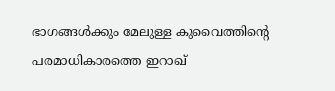ഭാഗങ്ങൾക്കും മേലുള്ള കുവൈത്തിന്റെ പരമാധികാരത്തെ ഇറാഖ്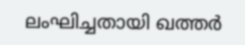ലംഘിച്ചതായി ഖത്തർ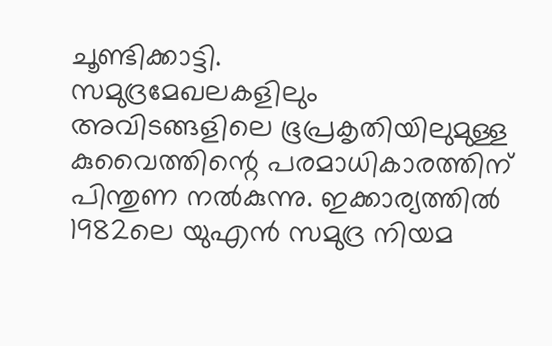ചൂണ്ടിക്കാട്ടി.
സമുദ്രമേഖലകളിലും അവിടങ്ങളിലെ ഭൂപ്രകൃതിയിലുമുള്ള കുവൈത്തിന്റെ പരമാധികാരത്തിന് പിന്തുണ നൽകുന്നു. ഇക്കാര്യത്തിൽ 1982ലെ യുഎൻ സമുദ്ര നിയമ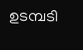ഉടമ്പടി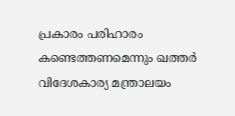പ്രകാരം പരിഹാരം കണ്ടെത്തണമെന്നും ഖത്തർ വിദേശകാര്യ മന്ത്രാലയം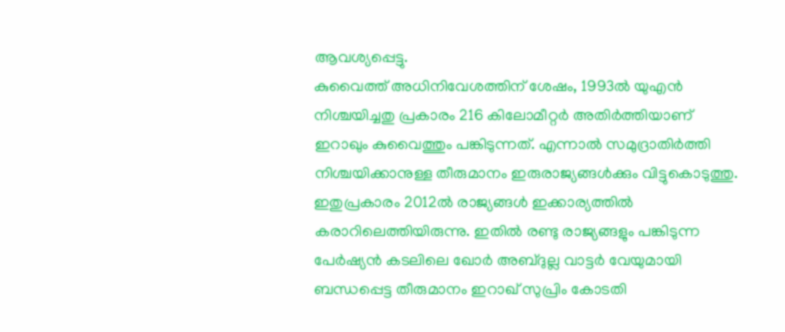ആവശ്യപ്പെട്ടു.
കുവൈത്ത് അധിനിവേശത്തിന് ശേഷം, 1993ൽ യുഎൻ നിശ്ചയിച്ചതു പ്രകാരം 216 കിലോമീറ്റർ അതിർത്തിയാണ് ഇറാഖും കുവൈത്തും പങ്കിടുന്നത്. എന്നാൽ സമുദ്രാതിർത്തി നിശ്ചയിക്കാനുള്ള തീരുമാനം ഇരുരാജ്യങ്ങൾക്കും വിട്ടുകൊടുത്തു. ഇതുപ്രകാരം 2012ൽ രാജ്യങ്ങൾ ഇക്കാര്യത്തിൽ കരാറിലെത്തിയിരുന്നു. ഇതിൽ രണ്ടു രാജ്യങ്ങളും പങ്കിടുന്ന പേർഷ്യൻ കടലിലെ ഖോർ അബ്ദുല്ല വാട്ടർ വേയുമായി ബന്ധപ്പെട്ട തീരുമാനം ഇറാഖ് സുപ്രിം കോടതി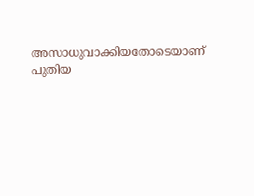അസാധുവാക്കിയതോടെയാണ് പുതിയ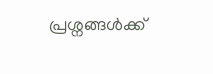പ്രശ്നങ്ങൾക്ക്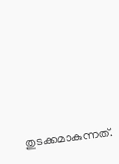തുടക്കമാകുന്നത്.